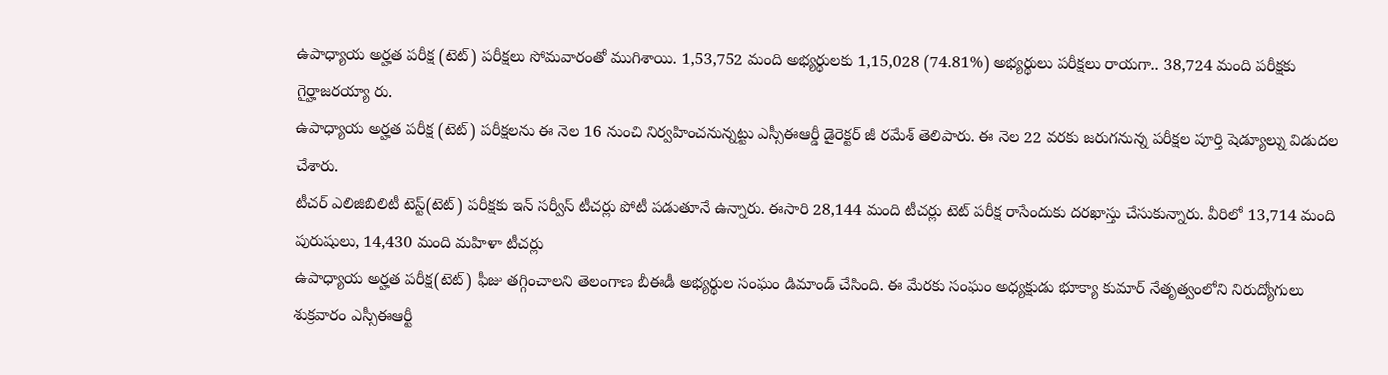ఉపాధ్యాయ అర్హత పరీక్ష (టెట్) పరీక్షలు సోమవారంతో ముగిశాయి. 1,53,752 మంది అభ్యర్థులకు 1,15,028 (74.81%) అభ్యర్థులు పరీక్షలు రాయగా.. 38,724 మంది పరీక్షకు గైర్హాజరయ్యా రు.
ఉపాధ్యాయ అర్హత పరీక్ష (టెట్) పరీక్షలను ఈ నెల 16 నుంచి నిర్వహించనున్నట్టు ఎస్సీఈఆర్డీ డైరెక్టర్ జీ రమేశ్ తెలిపారు. ఈ నెల 22 వరకు జరుగనున్న పరీక్షల పూర్తి షెడ్యూల్ను విడుదల చేశారు.
టీచర్ ఎలిజిబిలిటీ టెస్ట్(టెట్) పరీక్షకు ఇన్ సర్వీస్ టీచర్లు పోటీ పడుతూనే ఉన్నారు. ఈసారి 28,144 మంది టీచర్లు టెట్ పరీక్ష రాసేందుకు దరఖాస్తు చేసుకున్నారు. వీరిలో 13,714 మంది పురుషులు, 14,430 మంది మహిళా టీచర్లు
ఉపాధ్యాయ అర్హత పరీక్ష(టెట్) ఫీజు తగ్గించాలని తెలంగాణ బీఈడీ అభ్యర్థుల సంఘం డిమాండ్ చేసింది. ఈ మేరకు సంఘం అధ్యక్షుడు భూక్యా కుమార్ నేతృత్వంలోని నిరుద్యోగులు శుక్రవారం ఎస్సీఈఆర్టీ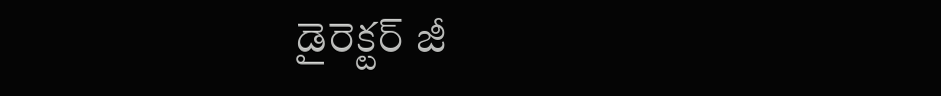డైరెక్టర్ జీ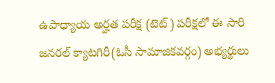ఉపాధ్యాయ అర్హత పరీక్ష (టెట్) పరీక్షలో ఈ సారి జనరల్ క్యాటగిరీ(ఓసీ సామాజికవర్గం) అభ్యర్థులు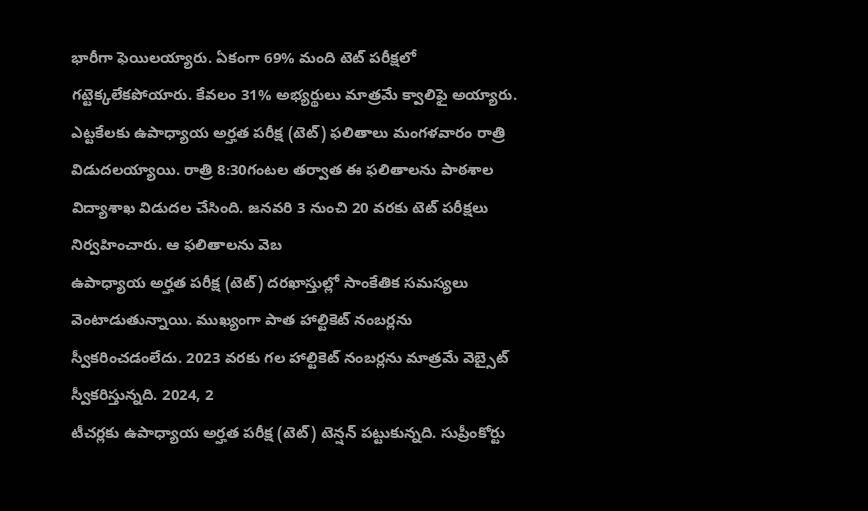భారీగా ఫెయిలయ్యారు. ఏకంగా 69% మంది టెట్ పరీక్షలో గట్టెక్కలేకపోయారు. కేవలం 31% అభ్యర్థులు మాత్రమే క్వాలిఫై అయ్యారు.
ఎట్టకేలకు ఉపాధ్యాయ అర్హత పరీక్ష (టెట్) ఫలితాలు మంగళవారం రాత్రి విడుదలయ్యాయి. రాత్రి 8:30గంటల తర్వాత ఈ ఫలితాలను పాఠశాల విద్యాశాఖ విడుదల చేసింది. జనవరి 3 నుంచి 20 వరకు టెట్ పరీక్షలు నిర్వహించారు. ఆ ఫలితాలను వెబ
ఉపాధ్యాయ అర్హత పరీక్ష (టెట్) దరఖాస్తుల్లో సాంకేతిక సమస్యలు వెంటాడుతున్నాయి. ముఖ్యంగా పాత హాల్టికెట్ నంబర్లను స్వీకరించడంలేదు. 2023 వరకు గల హాల్టికెట్ నంబర్లను మాత్రమే వెబ్సైట్ స్వీకరిస్తున్నది. 2024, 2
టీచర్లకు ఉపాధ్యాయ అర్హత పరీక్ష (టెట్) టెన్షన్ పట్టుకున్నది. సుప్రీంకోర్టు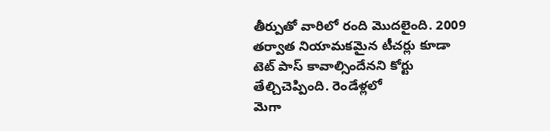తీర్పుతో వారిలో రంది మొదలైంది. 2009 తర్వాత నియామకమైన టీచర్లు కూడా టెట్ పాస్ కావాల్సిందేనని కోర్టు తేల్చిచెప్పింది. రెండేళ్లలో
మెగా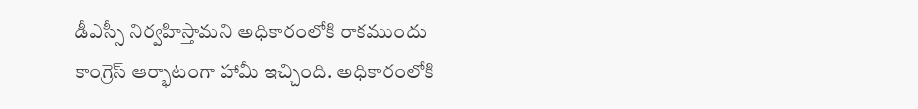డీఎస్సీ నిర్వహిస్తామని అధికారంలోకి రాకముందు కాంగ్రెస్ ఆర్భాటంగా హామీ ఇచ్చింది. అధికారంలోకి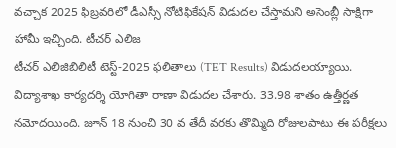వచ్చాక 2025 ఫిబ్రవరిలో డీఎస్సీ నోటిఫికేషన్ విడుదల చేస్తామని అసెంబ్లీ సాక్షిగా హామీ ఇచ్చింది. టీచర్ ఎలిజ
టీచర్ ఎలిజిబిలిటీ టెస్ట్-2025 ఫలితాలు (TET Results) విడుదలయ్యాయి. విద్యాశాఖ కార్యదర్శి యోగితా రాణా విడుదల చేశారు. 33.98 శాతం ఉత్తీర్ణత నమోదయింది. జూన్ 18 నుంచి 30 వ తేదీ వరకు తొమ్మిది రోజులపాటు ఈ పరీక్షలు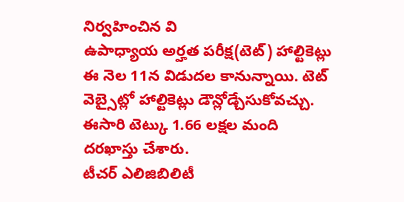నిర్వహించిన వి
ఉపాధ్యాయ అర్హత పరీక్ష(టెట్) హాల్టికెట్లు ఈ నెల 11న విడుదల కానున్నాయి. టెట్ వెబ్సైట్లో హాల్టికెట్లు డౌన్లోడ్చేసుకోవచ్చు. ఈసారి టెట్కు 1.66 లక్షల మంది దరఖాస్తు చేశారు.
టీచర్ ఎలిజిబిలిటీ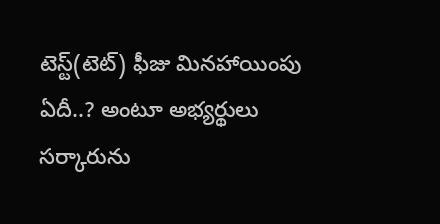టెస్ట్(టెట్) ఫీజు మినహాయింపు ఏదీ..? అంటూ అభ్యర్థులు సర్కారును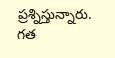ప్రశ్నిస్తున్నారు. గత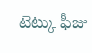టెట్కు ఫీజు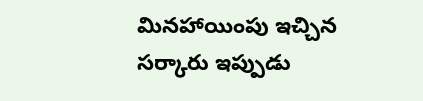మినహాయింపు ఇచ్చిన సర్కారు ఇప్పుడు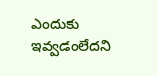ఎందుకు ఇవ్వడంలేదని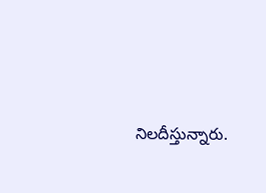నిలదీస్తున్నారు.